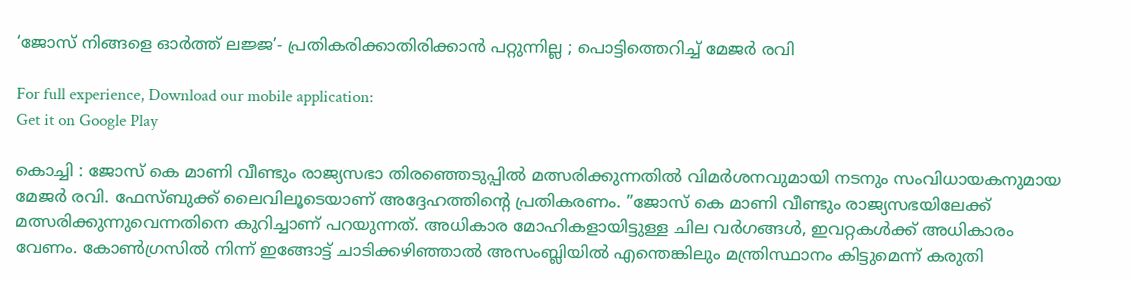‘ജോസ് നിങ്ങളെ ഓർത്ത് ലജ്ജ’- പ്രതികരിക്കാതിരിക്കാന്‍ പറ്റുന്നില്ല ; പൊട്ടിത്തെറിച്ച്‌ മേജര്‍ രവി

For full experience, Download our mobile application:
Get it on Google Play

കൊച്ചി : ജോസ് കെ മാണി വീണ്ടും രാജ്യസഭാ തിരഞ്ഞെടുപ്പില്‍ മത്സരിക്കുന്നതില്‍ വിമര്‍ശനവുമായി നടനും സംവിധായകനുമായ മേജര്‍ രവി. ഫേസ്ബുക്ക് ലൈവിലൂടെയാണ് അദ്ദേഹത്തിന്റെ പ്രതികരണം. ”ജോസ് കെ മാണി വീണ്ടും രാജ്യസഭയിലേക്ക് മത്സരിക്കുന്നുവെന്നതിനെ കുറിച്ചാണ് പറയുന്നത്. അധികാര മോഹികളായിട്ടുള്ള ചില വര്‍ഗങ്ങള്‍, ഇവറ്റകള്‍ക്ക് അധികാരം വേണം. കോണ്‍ഗ്രസില്‍ നിന്ന് ഇങ്ങോട്ട് ചാടിക്കഴിഞ്ഞാല്‍ അസംബ്ലിയില്‍ എന്തെങ്കിലും മന്ത്രിസ്ഥാനം കിട്ടുമെന്ന് കരുതി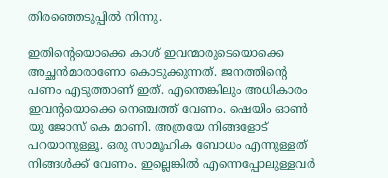തിരഞ്ഞെടുപ്പില്‍ നിന്നു.

ഇതിന്റെയൊക്കെ കാശ് ഇവന്മാരുടെയൊക്കെ അച്ഛന്‍മാരാണോ കൊടുക്കുന്നത്. ജനത്തിന്റെ പണം എടുത്താണ് ഇത്. എന്തെങ്കിലും അധികാരം ഇവന്റയൊക്കെ നെഞ്ചത്ത് വേണം. ഷെയിം ഓണ്‍ യു ജോസ് കെ മാണി. അത്രയേ നിങ്ങളോട് പറയാനുള്ളൂ. ഒരു സാമൂഹിക ബോധം എന്നുള്ളത് നിങ്ങള്‍ക്ക് വേണം. ഇല്ലെങ്കില്‍ എന്നെപ്പോലുള്ളവര്‍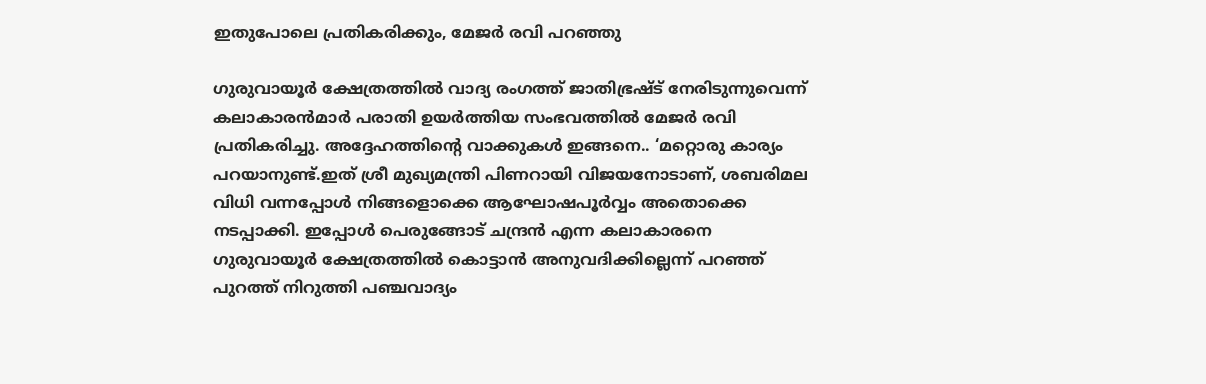ഇതുപോലെ പ്രതികരിക്കും, മേജര്‍ രവി പറഞ്ഞു

ഗുരുവായൂര്‍ ക്ഷേത്രത്തില്‍ വാദ്യ രംഗത്ത് ജാതിഭ്രഷ്ട് നേരിടുന്നുവെന്ന് കലാകാരന്‍മാര്‍ പരാതി ഉയര്‍ത്തിയ സംഭവത്തില്‍ മേജര്‍ രവി പ്രതികരിച്ചു. അദ്ദേഹത്തിന്റെ വാക്കുകള്‍ ഇങ്ങനെ.. ‘മറ്റൊരു കാര്യം പറയാനുണ്ട്.ഇത് ശ്രീ മുഖ്യമന്ത്രി പിണറായി വിജയനോടാണ്, ശബരിമല വിധി വന്നപ്പോള്‍ നിങ്ങളൊക്കെ ആഘോഷപൂര്‍വ്വം അതൊക്കെ നടപ്പാക്കി. ഇപ്പോള്‍ പെരുങ്ങോട് ചന്ദ്രന്‍ എന്ന കലാകാരനെ ഗുരുവായൂര്‍ ക്ഷേത്രത്തില്‍ കൊട്ടാന്‍ അനുവദിക്കില്ലെന്ന് പറഞ്ഞ് പുറത്ത് നിറുത്തി പഞ്ചവാദ്യം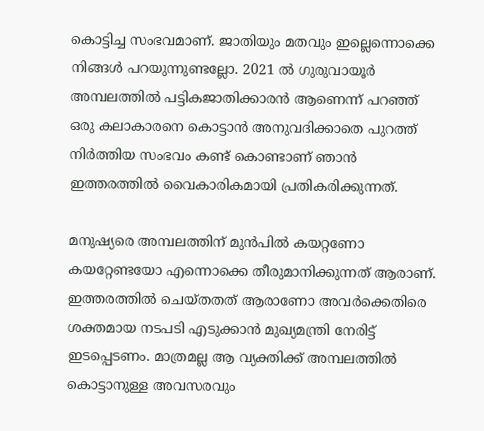കൊട്ടിച്ച സംഭവമാണ്. ജാതിയും മതവും ഇല്ലെന്നൊക്കെ നിങ്ങള്‍ പറയുന്നുണ്ടല്ലോ. 2021 ല്‍ ഗുരുവായൂര്‍ അമ്പലത്തില്‍ പട്ടികജാതിക്കാരന്‍ ആണെന്ന് പറഞ്ഞ് ഒരു കലാകാരനെ കൊട്ടാന്‍ അനുവദിക്കാതെ പുറത്ത് നിര്‍ത്തിയ സംഭവം കണ്ട് കൊണ്ടാണ് ഞാന്‍ ഇത്തരത്തില്‍ വൈകാരികമായി പ്രതികരിക്കുന്നത്.

മനുഷ്യരെ അമ്പലത്തിന് മുന്‍പില്‍ കയറ്റണോ കയറ്റേണ്ടയോ എന്നൊക്കെ തീരുമാനിക്കുന്നത് ആരാണ്. ഇത്തരത്തില്‍ ചെയ്തതത് ആരാണോ അവര്‍ക്കെതിരെ ശക്തമായ നടപടി എടുക്കാന്‍ മുഖ്യമന്ത്രി നേരിട്ട് ഇടപ്പെടണം. മാത്രമല്ല ആ വ്യക്തിക്ക് അമ്പലത്തില്‍ കൊട്ടാനുള്ള അവസരവും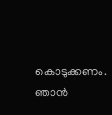കൊടുക്കണം. ഞാന്‍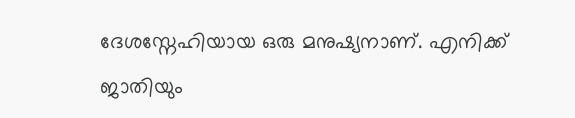ദേശസ്നേഹിയായ ഒരു മനുഷ്യനാണ്. എനിക്ക് ജാതിയും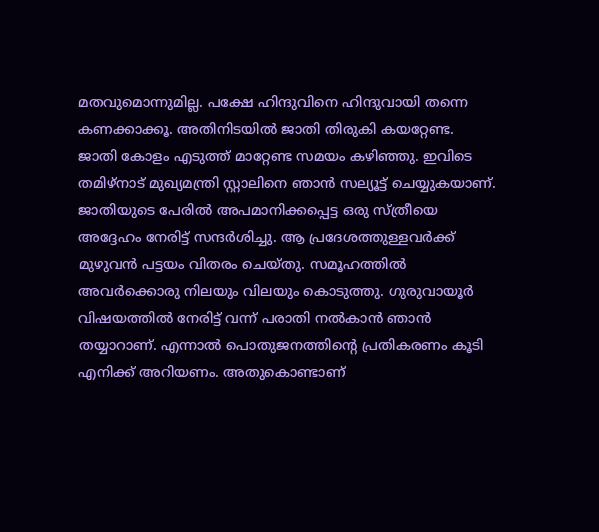മതവുമൊന്നുമില്ല. പക്ഷേ ഹിന്ദുവിനെ ഹിന്ദുവായി തന്നെ കണക്കാക്കൂ. അതിനിടയില്‍ ജാതി തിരുകി കയറ്റേണ്ട. ജാതി കോളം എടുത്ത് മാറ്റേണ്ട സമയം കഴിഞ്ഞു. ഇവിടെ തമിഴ്നാട് മുഖ്യമന്ത്രി സ്റ്റാലിനെ ഞാന്‍ സല്യൂട്ട് ചെയ്യുകയാണ്. ജാതിയുടെ പേരില്‍ അപമാനിക്കപ്പെട്ട ഒരു സ്ത്രീയെ അദ്ദേഹം നേരിട്ട് സന്ദര്‍ശിച്ചു. ആ പ്രദേശത്തുള്ളവര്‍ക്ക് മുഴുവന്‍ പട്ടയം വിതരം ചെയ്തു. സമൂഹത്തില്‍ അവര്‍ക്കൊരു നിലയും വിലയും കൊടുത്തു. ഗുരുവായൂര്‍ വിഷയത്തില്‍ നേരിട്ട് വന്ന് പരാതി നല്‍കാന്‍ ഞാന്‍ തയ്യാറാണ്. എന്നാല്‍ പൊതുജനത്തിന്റെ പ്രതികരണം കൂടി എനിക്ക് അറിയണം. അതുകൊണ്ടാണ്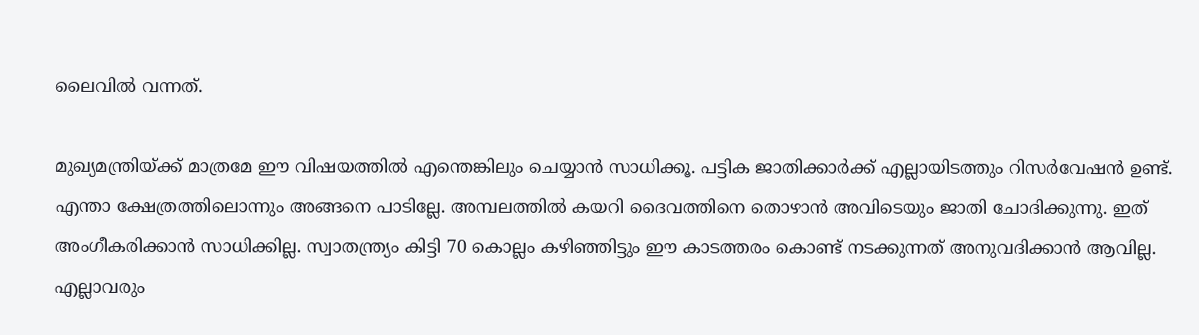ലൈവില്‍ വന്നത്.

മുഖ്യമന്ത്രിയ്ക്ക് മാത്രമേ ഈ വിഷയത്തില്‍ എന്തെങ്കിലും ചെയ്യാന്‍ സാധിക്കൂ. പട്ടിക ജാതിക്കാര്‍ക്ക് എല്ലായിടത്തും റിസര്‍വേഷന്‍ ഉണ്ട്. എന്താ ക്ഷേത്രത്തിലൊന്നും അങ്ങനെ പാടില്ലേ. അമ്പലത്തില്‍ കയറി ദൈവത്തിനെ തൊഴാന്‍ അവിടെയും ജാതി ചോദിക്കുന്നു. ഇത് അംഗീകരിക്കാന്‍ സാധിക്കില്ല. സ്വാതന്ത്ര്യം കിട്ടി 70 കൊല്ലം കഴിഞ്ഞിട്ടും ഈ കാടത്തരം കൊണ്ട് നടക്കുന്നത് അനുവദിക്കാന്‍ ആവില്ല. എല്ലാവരും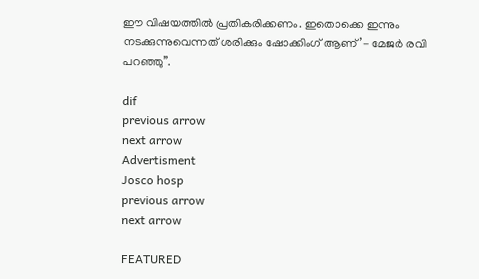ഈ വിഷയത്തില്‍ പ്രതികരിക്കണം. ഇതൊക്കെ ഇന്നും നടക്കുന്നുവെന്നത് ശരിക്കും ഷോക്കിംഗ് ആണ്’- മേജര്‍ രവി പറഞ്ഞു”.

dif
previous arrow
next arrow
Advertisment
Josco hosp
previous arrow
next arrow

FEATURED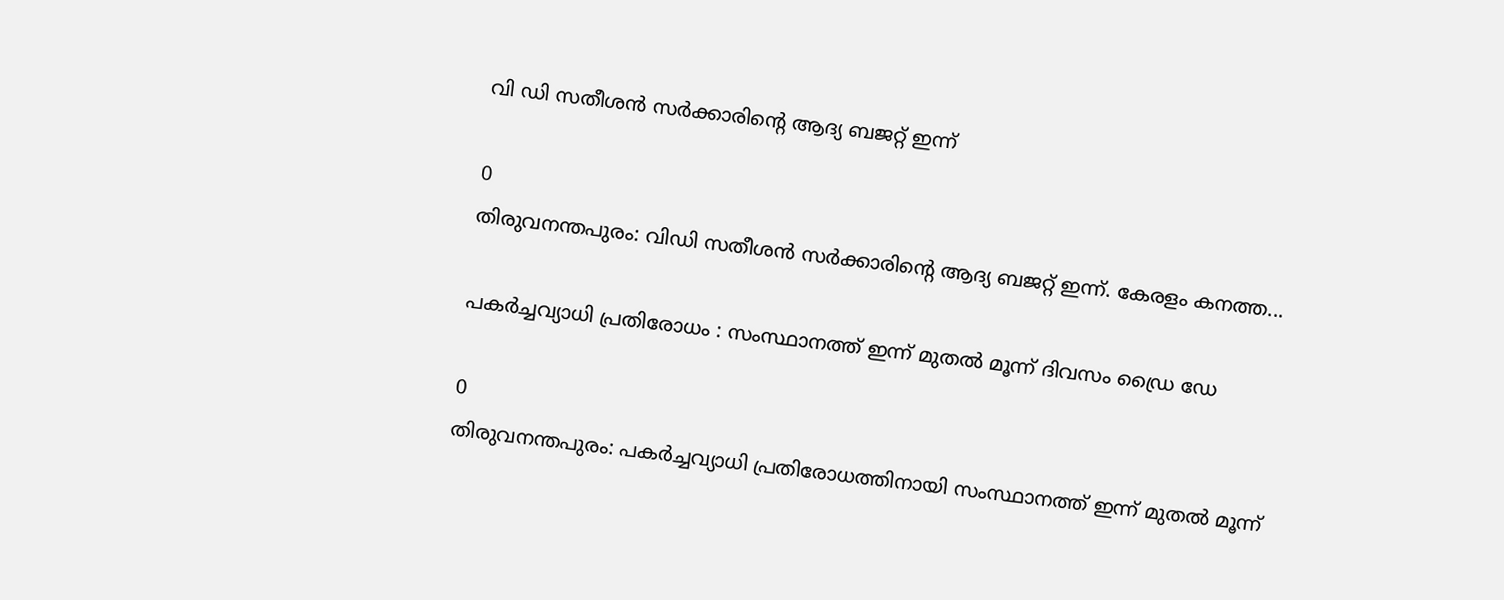വി ഡി സതീശൻ സർക്കാരിന്റെ ആദ്യ ബജറ്റ് ഇന്ന്

0
തിരുവനന്തപുരം: വിഡി സതീശൻ സർക്കാരിന്‍റെ ആദ്യ ബജറ്റ് ഇന്ന്. കേരളം കനത്ത...

പകർച്ചവ്യാധി പ്രതിരോധം : സംസ്ഥാനത്ത് ഇന്ന് മുതൽ മൂന്ന് ദിവസം ഡ്രൈ ഡേ

0
തിരുവനന്തപുരം: പകർച്ചവ്യാധി പ്രതിരോധത്തിനായി സംസ്ഥാനത്ത് ഇന്ന് മുതൽ മൂന്ന്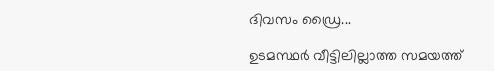ദിവസം ഡ്രൈ...

ഉടമസ്ഥർ വീട്ടിലില്ലാത്ത സമയത്ത്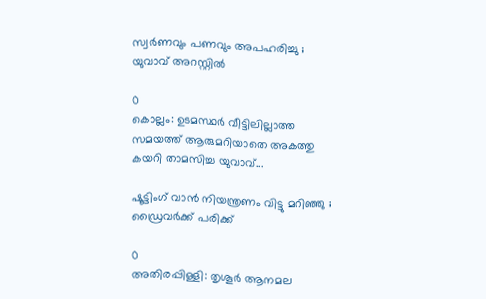സ്വർണവും പണവും അപഹരിച്ചു ; യുവാവ് അറസ്റ്റിൽ

0
കൊല്ലം: ഉടമസ്ഥർ വീട്ടിലില്ലാത്ത സമയത്ത് ആരുമറിയാതെ അകത്തു കയറി താമസിച്ച യുവാവ്...

ഷൂട്ടിംഗ് വാന്‍ നിയന്ത്രണം വിട്ടു മറിഞ്ഞു ; ഡ്രൈവര്‍ക്ക് പരിക്ക്

0
അതിരപ്പിള്ളി: തൃശൂര്‍ ആനമല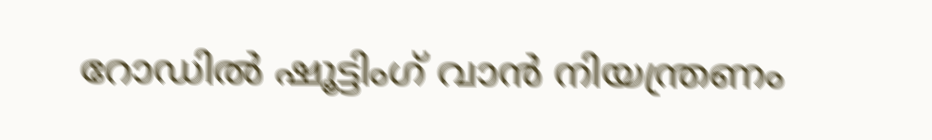റോഡില്‍ ഷൂട്ടിംഗ് വാന്‍ നിയന്ത്രണം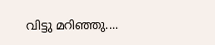വിട്ടു മറിഞ്ഞു....